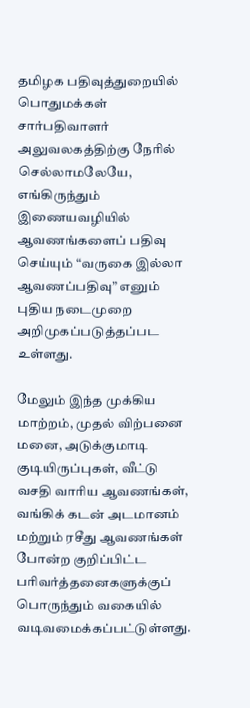தமிழக பதிவுத்துறையில் பொதுமக்கள் சார்பதிவாளர் அலுவலகத்திற்கு நேரில் செல்லாமலேயே, எங்கிருந்தும் இணையவழியில் ஆவணங்களைப் பதிவு செய்யும் “வருகை இல்லா ஆவணப்பதிவு” எனும் புதிய நடைமுறை அறிமுகப்படுத்தப்பட உள்ளது.

மேலும் இந்த முக்கிய மாற்றம், முதல் விற்பனை மனை, அடுக்குமாடி குடியிருப்புகள், வீட்டு வசதி வாரிய ஆவணங்கள், வங்கிக் கடன் அடமானம் மற்றும் ரசீது ஆவணங்கள் போன்ற குறிப்பிட்ட பரிவர்த்தனைகளுக்குப் பொருந்தும் வகையில் வடிவமைக்கப்பட்டுள்ளது.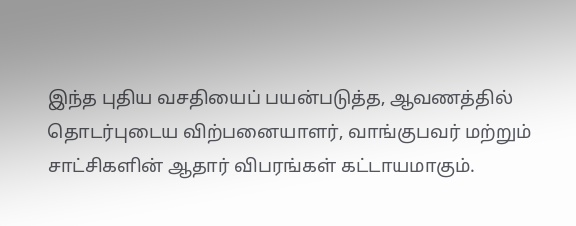இந்த புதிய வசதியைப் பயன்படுத்த, ஆவணத்தில் தொடர்புடைய விற்பனையாளர், வாங்குபவர் மற்றும் சாட்சிகளின் ஆதார் விபரங்கள் கட்டாயமாகும்.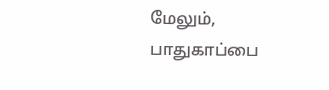மேலும், பாதுகாப்பை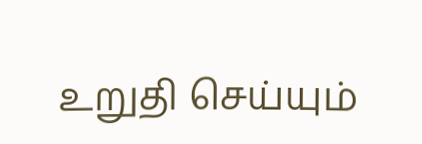உறுதி செய்யும்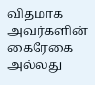விதமாக அவர்களின் கைரேகை அல்லது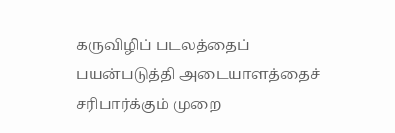கருவிழிப் படலத்தைப் பயன்படுத்தி அடையாளத்தைச் சரிபார்க்கும் முறை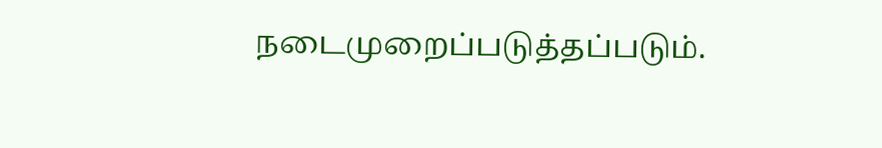நடைமுறைப்படுத்தப்படும்.